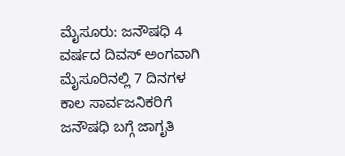ಮೈಸೂರು: ಜನೌಷಧಿ 4 ವರ್ಷದ ದಿವಸ್ ಅಂಗವಾಗಿ ಮೈಸೂರಿನಲ್ಲಿ 7 ದಿನಗಳ ಕಾಲ ಸಾರ್ವಜನಿಕರಿಗೆ ಜನೌಷಧಿ ಬಗ್ಗೆ ಜಾಗೃತಿ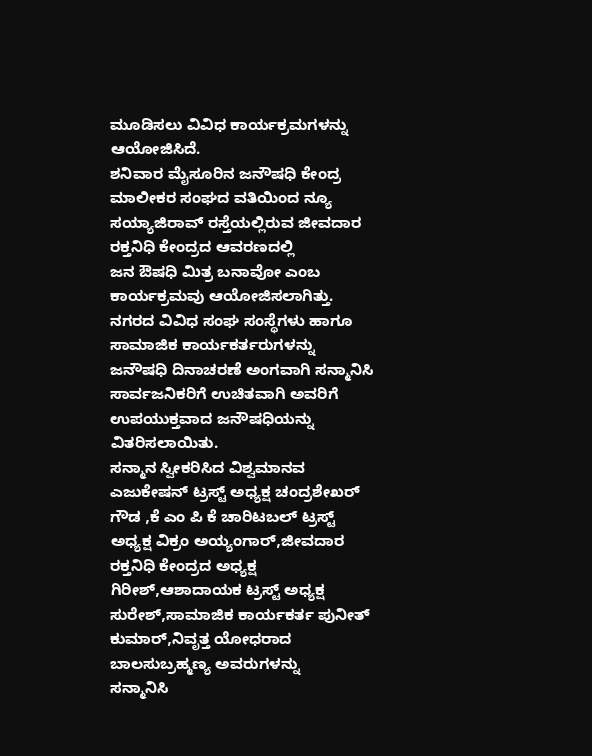ಮೂಡಿಸಲು ವಿವಿಧ ಕಾರ್ಯಕ್ರಮಗಳನ್ನು ಆಯೋಜಿಸಿದೆ.
ಶನಿವಾರ ಮೈಸೂರಿನ ಜನೌಷಧಿ ಕೇಂದ್ರ ಮಾಲೀಕರ ಸಂಘದ ವತಿಯಿಂದ ನ್ಯೂ ಸಯ್ಯಾಜಿರಾವ್ ರಸ್ತೆಯಲ್ಲಿರುವ ಜೀವದಾರ ರಕ್ತನಿಧಿ ಕೇಂದ್ರದ ಆವರಣದಲ್ಲಿ
ಜನ ಔಷಧಿ ಮಿತ್ರ ಬನಾವೋ ಎಂಬ ಕಾರ್ಯಕ್ರಮವು ಆಯೋಜಿಸಲಾಗಿತ್ತು.
ನಗರದ ವಿವಿಧ ಸಂಘ ಸಂಸ್ಥೆಗಳು ಹಾಗೂ ಸಾಮಾಜಿಕ ಕಾರ್ಯಕರ್ತರುಗಳನ್ನು ಜನೌಷಧಿ ದಿನಾಚರಣೆ ಅಂಗವಾಗಿ ಸನ್ಮಾನಿಸಿ ಸಾರ್ವಜನಿಕರಿಗೆ ಉಚಿತವಾಗಿ ಅವರಿಗೆ ಉಪಯುಕ್ತವಾದ ಜನೌಷಧಿಯನ್ನು ವಿತರಿಸಲಾಯಿತು.
ಸನ್ಮಾನ ಸ್ವೀಕರಿಸಿದ ವಿಶ್ವಮಾನವ ಎಜುಕೇಷನ್ ಟ್ರಸ್ಟ್ ಅಧ್ಯಕ್ಷ ಚಂದ್ರಶೇಖರ್ ಗೌಡ ,ಕೆ ಎಂ ಪಿ ಕೆ ಚಾರಿಟಬಲ್ ಟ್ರಸ್ಟ್ ಅಧ್ಯಕ್ಷ ವಿಕ್ರಂ ಅಯ್ಯಂಗಾರ್,ಜೀವದಾರ ರಕ್ತನಿಧಿ ಕೇಂದ್ರದ ಅಧ್ಯಕ್ಷ ಗಿರೀಶ್,ಆಶಾದಾಯಕ ಟ್ರಸ್ಟ್ ಅಧ್ಯಕ್ಷ ಸುರೇಶ್,ಸಾಮಾಜಿಕ ಕಾರ್ಯಕರ್ತ ಪುನೀತ್ ಕುಮಾರ್,ನಿವೃತ್ತ ಯೋಧರಾದ ಬಾಲಸುಬ್ರಹ್ಮಣ್ಯ ಅವರುಗಳನ್ನು
ಸನ್ಮಾನಿಸಿ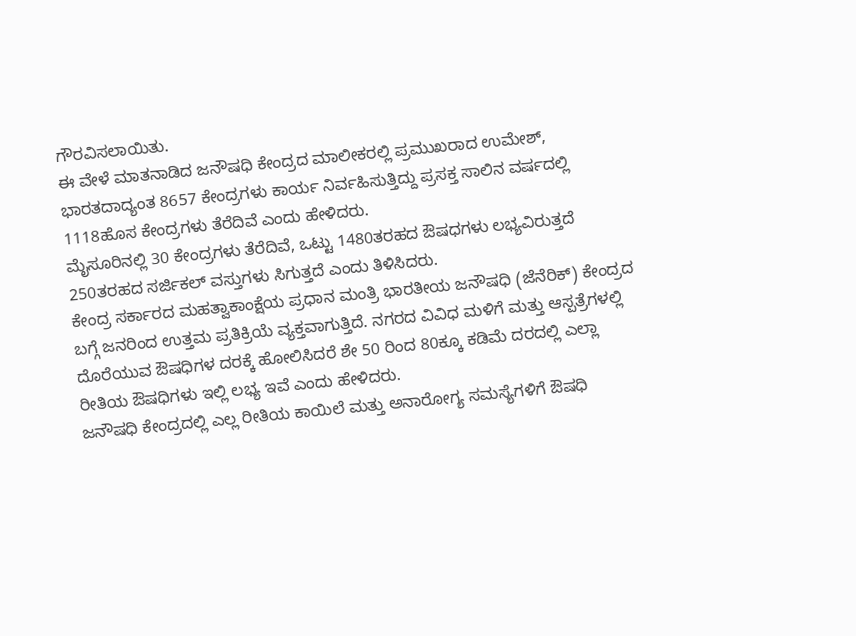ಗೌರವಿಸಲಾಯಿತು.
ಈ ವೇಳೆ ಮಾತನಾಡಿದ ಜನೌಷಧಿ ಕೇಂದ್ರದ ಮಾಲೀಕರಲ್ಲಿ ಪ್ರಮುಖರಾದ ಉಮೇಶ್, ಭಾರತದಾದ್ಯಂತ 8657 ಕೇಂದ್ರಗಳು ಕಾರ್ಯ ನಿರ್ವಹಿಸುತ್ತಿದ್ದು ಪ್ರಸಕ್ತ ಸಾಲಿನ ವರ್ಷದಲ್ಲಿ 1118ಹೊಸ ಕೇಂದ್ರಗಳು ತೆರೆದಿವೆ ಎಂದು ಹೇಳಿದರು.
ಮೈಸೂರಿನಲ್ಲಿ 30 ಕೇಂದ್ರಗಳು ತೆರೆದಿವೆ, ಒಟ್ಟು 1480ತರಹದ ಔಷಧಗಳು ಲಭ್ಯವಿರುತ್ತದೆ 250ತರಹದ ಸರ್ಜಿಕಲ್ ವಸ್ತುಗಳು ಸಿಗುತ್ತದೆ ಎಂದು ತಿಳಿಸಿದರು.
ಕೇಂದ್ರ ಸರ್ಕಾರದ ಮಹತ್ವಾಕಾಂಕ್ಷೆಯ ಪ್ರಧಾನ ಮಂತ್ರಿ ಭಾರತೀಯ ಜನೌಷಧಿ (ಜೆನೆರಿಕ್) ಕೇಂದ್ರದ ಬಗ್ಗೆ ಜನರಿಂದ ಉತ್ತಮ ಪ್ರತಿಕ್ರಿಯೆ ವ್ಯಕ್ತವಾಗುತ್ತಿದೆ. ನಗರದ ವಿವಿಧ ಮಳಿಗೆ ಮತ್ತು ಆಸ್ಪತ್ರೆಗಳಲ್ಲಿ ದೊರೆಯುವ ಔಷಧಿಗಳ ದರಕ್ಕೆ ಹೋಲಿಸಿದರೆ ಶೇ 50 ರಿಂದ 80ಕ್ಕೂ ಕಡಿಮೆ ದರದಲ್ಲಿ ಎಲ್ಲಾ ರೀತಿಯ ಔಷಧಿಗಳು ಇಲ್ಲಿ ಲಭ್ಯ ಇವೆ ಎಂದು ಹೇಳಿದರು.
ಜನೌಷಧಿ ಕೇಂದ್ರದಲ್ಲಿ ಎಲ್ಲ ರೀತಿಯ ಕಾಯಿಲೆ ಮತ್ತು ಅನಾರೋಗ್ಯ ಸಮಸ್ಯೆಗಳಿಗೆ ಔಷಧಿ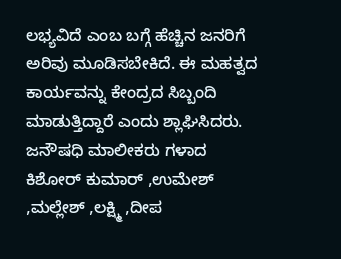ಲಭ್ಯವಿದೆ ಎಂಬ ಬಗ್ಗೆ ಹೆಚ್ಚಿನ ಜನರಿಗೆ ಅರಿವು ಮೂಡಿಸಬೇಕಿದೆ. ಈ ಮಹತ್ವದ ಕಾರ್ಯವನ್ನು ಕೇಂದ್ರದ ಸಿಬ್ಬಂದಿ ಮಾಡುತ್ತಿದ್ದಾರೆ ಎಂದು ಶ್ಲಾಘಿಸಿದರು.
ಜನೌಷಧಿ ಮಾಲೀಕರು ಗಳಾದ ಕಿಶೋರ್ ಕುಮಾರ್ ,ಉಮೇಶ್ ,ಮಲ್ಲೇಶ್ ,ಲಕ್ಷ್ಮಿ ,ದೀಪ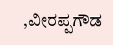,ವೀರಪ್ಪಗೌಡ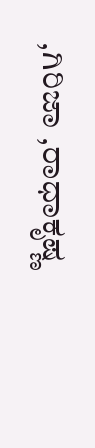,ಗಿರಿಜಾ ,ರಾಧಾಕೃಷ್ಣ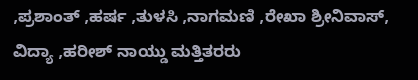,ಪ್ರಶಾಂತ್ ,ಹರ್ಷ ,ತುಳಸಿ ,ನಾಗಮಣಿ ,ರೇಖಾ ಶ್ರೀನಿವಾಸ್, ವಿದ್ಯಾ ,ಹರೀಶ್ ನಾಯ್ಡು ಮತ್ತಿತರರು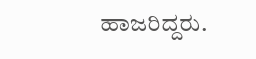ಹಾಜರಿದ್ದರು.